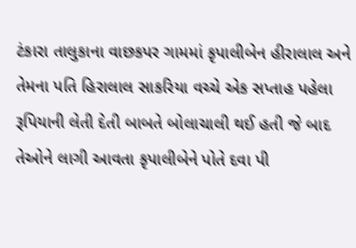ટંકારા તાલુકાના વાછકપર ગામમાં કૃપાલીબેન હીરાલાલ અને તેમના પતિ હિરાલાલ સાકરિયા વચ્ચે એક સપ્તાહ પહેલા રૂપિયાની લેતી દેતી બાબતે બોલાચાલી થઈ હતી જે બાદ તેઓને લાગી આવતા કૃપાલીબેને પોતે દવા પી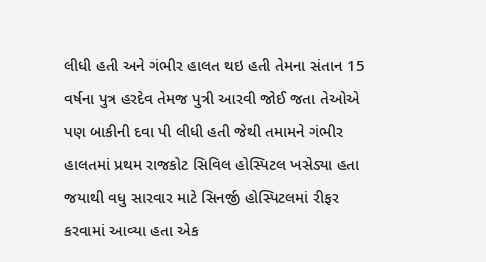લીધી હતી અને ગંભીર હાલત થઇ હતી તેમના સંતાન 15 વર્ષના પુત્ર હરદેવ તેમજ પુત્રી આરવી જોઈ જતા તેઓએ પણ બાકીની દવા પી લીધી હતી જેથી તમામને ગંભીર હાલતમાં પ્રથમ રાજકોટ સિવિલ હોસ્પિટલ ખસેડ્યા હતા જયાથી વધુ સારવાર માટે સિનર્જી હોસ્પિટલમાં રીફર કરવામાં આવ્યા હતા એક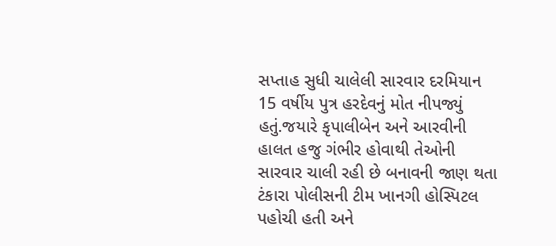સપ્તાહ સુધી ચાલેલી સારવાર દરમિયાન 15 વર્ષીય પુત્ર હરદેવનું મોત નીપજ્યું હતું.જયારે કૃપાલીબેન અને આરવીની હાલત હજુ ગંભીર હોવાથી તેઓની સારવાર ચાલી રહી છે બનાવની જાણ થતા ટંકારા પોલીસની ટીમ ખાનગી હોસ્પિટલ પહોચી હતી અને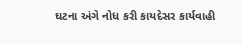ઘટના અંગે નોધ કરી કાયદેસર કાર્યવાહી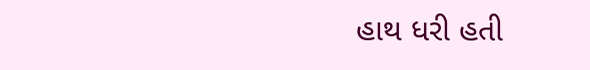હાથ ધરી હતી